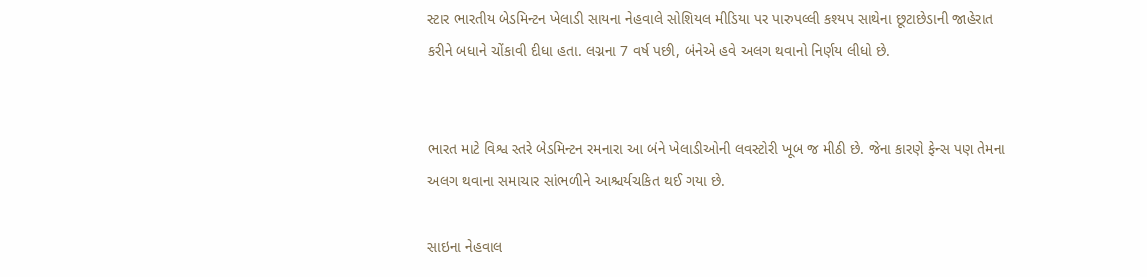સ્ટાર ભારતીય બેડમિન્ટન ખેલાડી સાયના નેહવાલે સોશિયલ મીડિયા પર પારુપલ્લી કશ્યપ સાથેના છૂટાછેડાની જાહેરાત કરીને બધાને ચોંકાવી દીધા હતા. લગ્નના 7 વર્ષ પછી, બંનેએ હવે અલગ થવાનો નિર્ણય લીધો છે.


ભારત માટે વિશ્વ સ્તરે બેડમિન્ટન રમનારા આ બંને ખેલાડીઓની લવસ્ટોરી ખૂબ જ મીઠી છે. જેના કારણે ફેન્સ પણ તેમના અલગ થવાના સમાચાર સાંભળીને આશ્ચર્યચકિત થઈ ગયા છે.

સાઇના નેહવાલ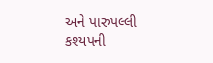અને પારુપલ્લી કશ્યપની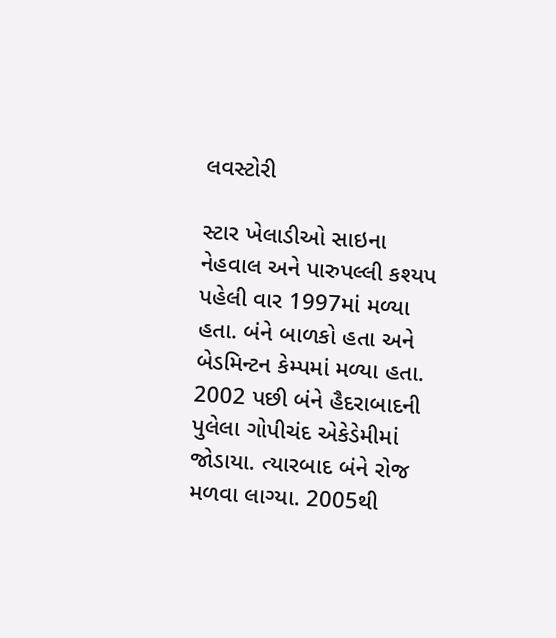લવસ્ટોરી

સ્ટાર ખેલાડીઓ સાઇના નેહવાલ અને પારુપલ્લી કશ્યપ પહેલી વાર 1997માં મળ્યા હતા. બંને બાળકો હતા અને બેડમિન્ટન કેમ્પમાં મળ્યા હતા. 2002 પછી બંને હૈદરાબાદની પુલેલા ગોપીચંદ એકેડેમીમાં જોડાયા. ત્યારબાદ બંને રોજ મળવા લાગ્યા. 2005થી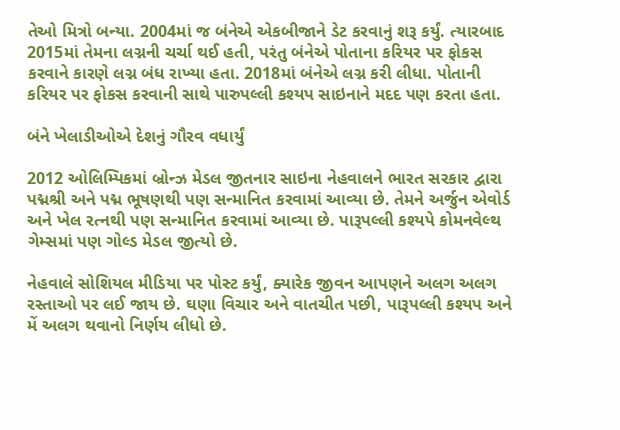તેઓ મિત્રો બન્યા. 2004માં જ બંનેએ એકબીજાને ડેટ કરવાનું શરૂ કર્યું. ત્યારબાદ 2015માં તેમના લગ્નની ચર્ચા થઈ હતી, પરંતુ બંનેએ પોતાના કરિયર પર ફોકસ કરવાને કારણે લગ્ન બંધ રાખ્યા હતા. 2018માં બંનેએ લગ્ન કરી લીધા. પોતાની કરિયર પર ફોકસ કરવાની સાથે પારુપલ્લી કશ્યપ સાઇનાને મદદ પણ કરતા હતા.

બંને ખેલાડીઓએ દેશનું ગૌરવ વધાર્યું

2012 ઓલિમ્પિકમાં બ્રોન્ઝ મેડલ જીતનાર સાઇના નેહવાલને ભારત સરકાર દ્વારા પદ્મશ્રી અને પદ્મ ભૂષણથી પણ સન્માનિત કરવામાં આવ્યા છે. તેમને અર્જુન એવોર્ડ અને ખેલ રત્નથી પણ સન્માનિત કરવામાં આવ્યા છે. પારૂપલ્લી કશ્યપે કોમનવેલ્થ ગેમ્સમાં પણ ગોલ્ડ મેડલ જીત્યો છે.

નેહવાલે સોશિયલ મીડિયા પર પોસ્ટ કર્યું, ક્યારેક જીવન આપણને અલગ અલગ રસ્તાઓ પર લઈ જાય છે. ઘણા વિચાર અને વાતચીત પછી, પારૂપલ્લી કશ્યપ અને મેં અલગ થવાનો નિર્ણય લીધો છે.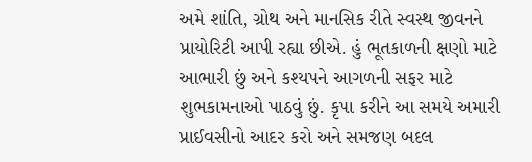અમે શાંતિ, ગ્રોથ અને માનસિક રીતે સ્વસ્થ જીવનને પ્રાયોરિટી આપી રહ્યા છીએ. હું ભૂતકાળની ક્ષણો માટે આભારી છું અને કશ્યપને આગળની સફર માટે શુભકામનાઓ પાઠવું છું. કૃપા કરીને આ સમયે અમારી પ્રાઈવસીનો આદર કરો અને સમજણ બદલ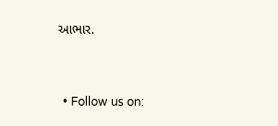આભાર.


  • Follow us on: